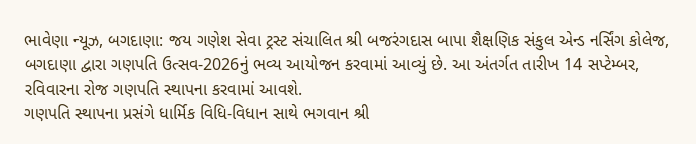ભાવેણા ન્યૂઝ, બગદાણા: જય ગણેશ સેવા ટ્રસ્ટ સંચાલિત શ્રી બજરંગદાસ બાપા શૈક્ષણિક સંકુલ એન્ડ નર્સિંગ કોલેજ, બગદાણા દ્વારા ગણપતિ ઉત્સવ-2026નું ભવ્ય આયોજન કરવામાં આવ્યું છે. આ અંતર્ગત તારીખ 14 સપ્ટેમ્બર, રવિવારના રોજ ગણપતિ સ્થાપના કરવામાં આવશે.
ગણપતિ સ્થાપના પ્રસંગે ધાર્મિક વિધિ-વિધાન સાથે ભગવાન શ્રી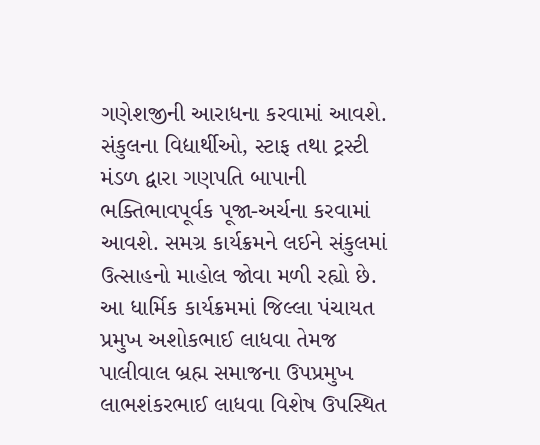ગણેશજીની આરાધના કરવામાં આવશે. સંકુલના વિદ્યાર્થીઓ, સ્ટાફ તથા ટ્રસ્ટી મંડળ દ્વારા ગણપતિ બાપાની ભક્તિભાવપૂર્વક પૂજા-અર્ચના કરવામાં આવશે. સમગ્ર કાર્યક્રમને લઈને સંકુલમાં ઉત્સાહનો માહોલ જોવા મળી રહ્યો છે.
આ ધાર્મિક કાર્યક્રમમાં જિલ્લા પંચાયત પ્રમુખ અશોકભાઈ લાધવા તેમજ પાલીવાલ બ્રહ્મ સમાજના ઉપપ્રમુખ લાભશંકરભાઈ લાધવા વિશેષ ઉપસ્થિત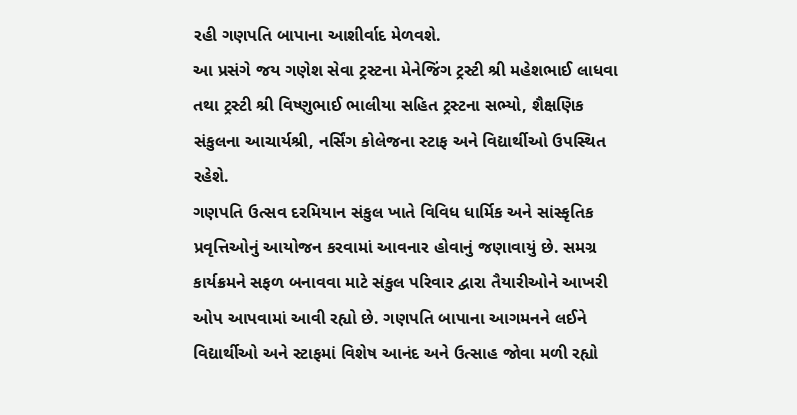રહી ગણપતિ બાપાના આશીર્વાદ મેળવશે.
આ પ્રસંગે જય ગણેશ સેવા ટ્રસ્ટના મેનેજિંગ ટ્રસ્ટી શ્રી મહેશભાઈ લાધવા તથા ટ્રસ્ટી શ્રી વિષ્ણુભાઈ ભાલીયા સહિત ટ્રસ્ટના સભ્યો, શૈક્ષણિક સંકુલના આચાર્યશ્રી, નર્સિંગ કોલેજના સ્ટાફ અને વિદ્યાર્થીઓ ઉપસ્થિત રહેશે.
ગણપતિ ઉત્સવ દરમિયાન સંકુલ ખાતે વિવિધ ધાર્મિક અને સાંસ્કૃતિક પ્રવૃત્તિઓનું આયોજન કરવામાં આવનાર હોવાનું જણાવાયું છે. સમગ્ર કાર્યક્રમને સફળ બનાવવા માટે સંકુલ પરિવાર દ્વારા તૈયારીઓને આખરી ઓપ આપવામાં આવી રહ્યો છે. ગણપતિ બાપાના આગમનને લઈને વિદ્યાર્થીઓ અને સ્ટાફમાં વિશેષ આનંદ અને ઉત્સાહ જોવા મળી રહ્યો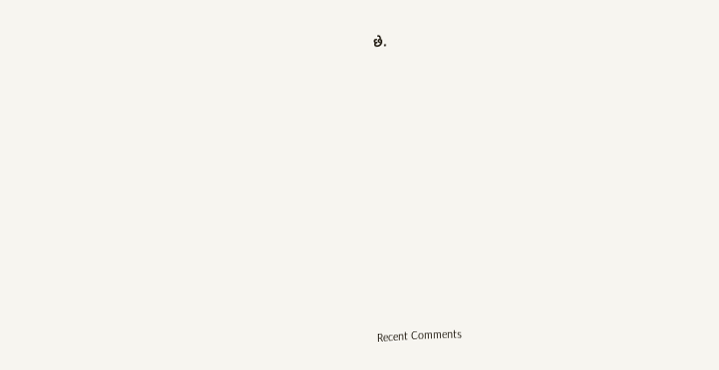છે.

















Recent Comments